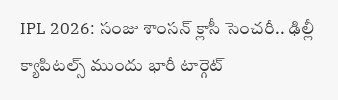IPL 2026: సంజు శాంసన్ క్లాసీ సెంచరీ.. ఢిల్లీ క్యాపిటల్స్ ముందు భారీ టార్గెట్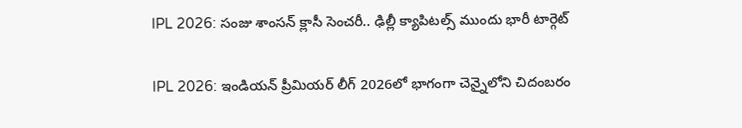IPL 2026: సంజు శాంసన్ క్లాసీ సెంచరీ.. ఢిల్లీ క్యాపిటల్స్ ముందు భారీ టార్గెట్

IPL 2026: ఇండియన్ ప్రీమియర్ లీగ్ 2026లో భాగంగా చెన్నైలోని చిదంబరం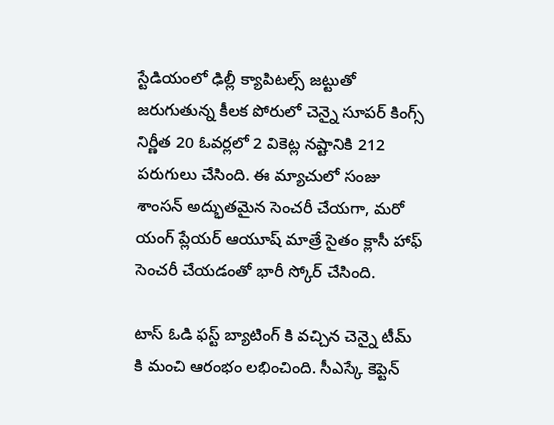స్టేడియంలో ఢిల్లీ క్యాపిటల్స్ జట్టుతో జరుగుతున్న కీలక పోరులో చెన్నై సూపర్ కింగ్స్ నిర్ణీత 20 ఓవర్లలో 2 వికెట్ల నష్టానికి 212 పరుగులు చేసింది. ఈ మ్యాచులో సంజు శాంసన్ అద్భుతమైన సెంచరీ చేయగా, మరో యంగ్ ప్లేయర్ ఆయూష్ మాత్రే సైతం క్లాసీ హాఫ్ సెంచరీ చేయడంతో భారీ స్కోర్ చేసింది.

టాస్ ఓడి ఫస్ట్ బ్యాటింగ్ కి వచ్చిన చెన్నై టీమ్ కి మంచి ఆరంభం లభించింది. సీఎస్కే కెప్టెన్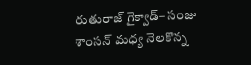రుతురాజ్ గైక్వాడ్– సంజు శాంసన్ మధ్య నెలకొన్న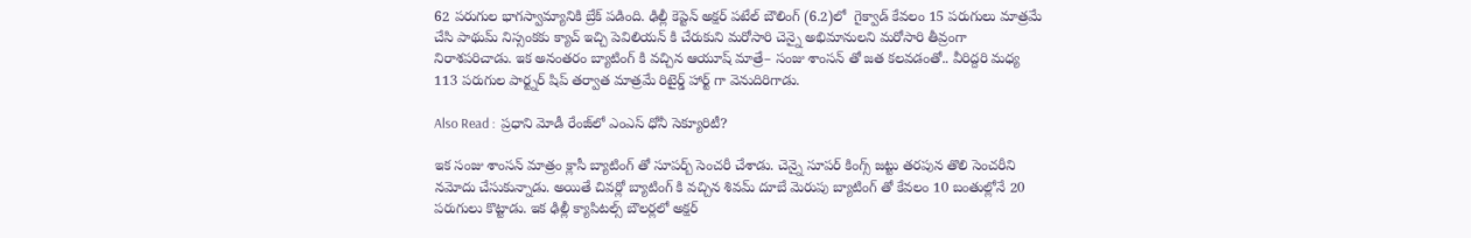62 పరుగుల భాగస్వామ్యానికి బ్రేక్ పడింది. ఢిల్లీ కెప్టెన్ అక్షర్ పటేల్ బౌలింగ్ (6.2)లో  గైక్వాడ్ కేవలం 15 పరుగులు మాత్రమే చేసి పాథుమ్ నిస్సంకకు క్యాచ్ ఇచ్చి పెవిలియన్ కి చేరుకుని మరోసారి చెన్నై అభిమానులని మరోసారి తీవ్రంగా నిరాశపరిచాడు. ఇక అనంతరం బ్యాటింగ్ కి వచ్చిన ఆయూష్ మాత్రే– సంజు శాంసన్ తో జత కలవడంతో.. వీరిద్దరి మధ్య 113 పరుగుల పార్ట్నర్ షిప్ తర్వాత మాత్రమే రిటైర్డ్ హార్ట్ గా వెనుదిరిగాడు.

Also Read :  ప్రధాని మోడీ రేంజ్‌లో ఎంఎస్ ధోనీ సెక్యూరిటీ?

ఇక సంజు శాంసన్ మాత్రం క్లాసీ బ్యాటింగ్ తో సూపర్బ్ సెంచరీ చేశాడు. చెన్నై సూపర్ కింగ్స్ జట్టు తరపున తొలి సెంచరీని నమోదు చేసుకున్నాడు. అయితే చివర్లో బ్యాటింగ్ కి వచ్చిన శివమ్ దూబే మెరుపు బ్యాటింగ్ తో కేవలం 10 బంతుల్లోనే 20 పరుగులు కొట్టాడు. ఇక ఢిల్లీ క్యాపిటల్స్ బౌలర్లలో అక్షర్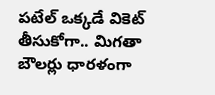పటేల్ ఒక్కడే వికెట్ తీసుకోగా.. మిగతా బౌలర్లు ధారళంగా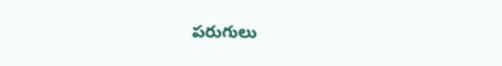పరుగులు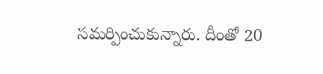సమర్పించుకున్నారు. దీంతో 20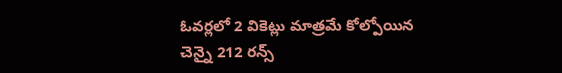ఓవర్లలో 2 వికెట్లు మాత్రమే కోల్పోయిన చెన్నై 212 రన్స్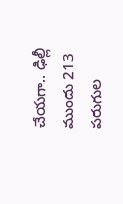చేయగా.. ఢిల్లీ ముందు 213 పరుగుల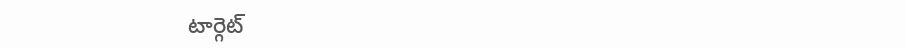టార్గెట్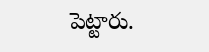పెట్టారు.